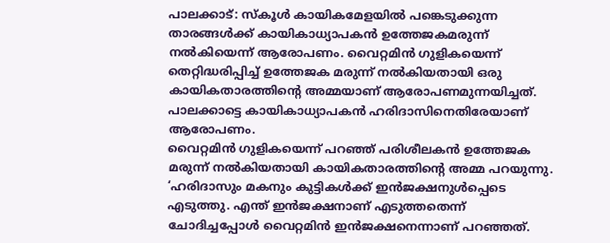പാലക്കാട്: സ്കൂൾ കായികമേളയിൽ പങ്കെടുക്കുന്ന താരങ്ങൾക്ക് കായികാധ്യാപകൻ ഉത്തേജകമരുന്ന് നൽകിയെന്ന് ആരോപണം. വൈറ്റമിൻ ഗുളികയെന്ന് തെറ്റിദ്ധരിപ്പിച്ച് ഉത്തേജക മരുന്ന് നൽകിയതായി ഒരു കായികതാരത്തിന്റെ അമ്മയാണ് ആരോപണമുന്നയിച്ചത്. പാലക്കാട്ടെ കായികാധ്യാപകൻ ഹരിദാസിനെതിരേയാണ് ആരോപണം.
വൈറ്റമിൻ ഗുളികയെന്ന് പറഞ്ഞ് പരിശീലകൻ ഉത്തേജക മരുന്ന് നൽകിയതായി കായികതാരത്തിന്റെ അമ്മ പറയുന്നു. ‘ഹരിദാസും മകനും കുട്ടികൾക്ക് ഇൻജക്ഷനുൾപ്പെടെ എടുത്തു. എന്ത് ഇൻജക്ഷനാണ് എടുത്തതെന്ന് ചോദിച്ചപ്പോൾ വൈറ്റമിൻ ഇൻജക്ഷനെന്നാണ് പറഞ്ഞത്.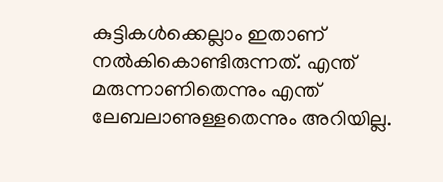കുട്ടികൾക്കെല്ലാം ഇതാണ് നൽകികൊണ്ടിരുന്നത്. എന്ത് മരുന്നാണിതെന്നും എന്ത് ലേബലാണുള്ളതെന്നും അറിയില്ല.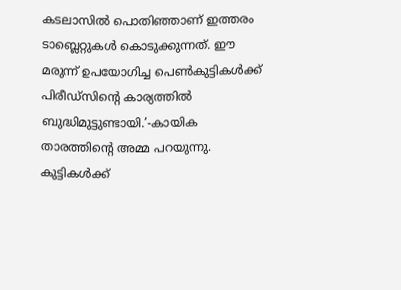കടലാസിൽ പൊതിഞ്ഞാണ് ഇത്തരം ടാബ്ലെറ്റുകൾ കൊടുക്കുന്നത്. ഈ മരുന്ന് ഉപയോഗിച്ച പെൺകുട്ടികൾക്ക് പിരീഡ്സിന്റെ കാര്യത്തിൽ ബുദ്ധിമുട്ടുണ്ടായി.’-കായിക താരത്തിന്റെ അമ്മ പറയുന്നു.
കുട്ടികൾക്ക്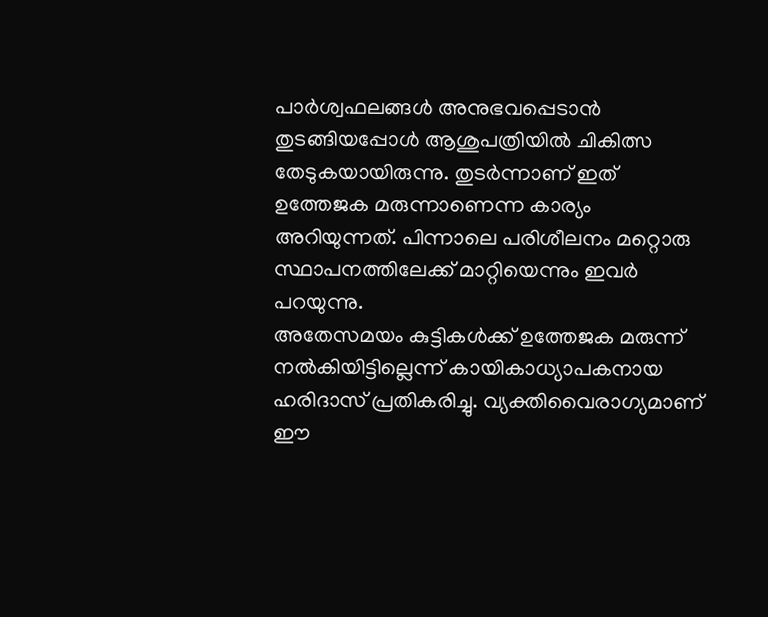പാർശ്വഫലങ്ങൾ അനുഭവപ്പെടാൻ തുടങ്ങിയപ്പോൾ ആശുപത്രിയിൽ ചികിത്സ തേടുകയായിരുന്നു. തുടർന്നാണ് ഇത് ഉത്തേജക മരുന്നാണെന്ന കാര്യം അറിയുന്നത്. പിന്നാലെ പരിശീലനം മറ്റൊരു സ്ഥാപനത്തിലേക്ക് മാറ്റിയെന്നും ഇവർ പറയുന്നു.
അതേസമയം കുട്ടികൾക്ക് ഉത്തേജക മരുന്ന് നൽകിയിട്ടില്ലെന്ന് കായികാധ്യാപകനായ ഹരിദാസ് പ്രതികരിച്ചു. വ്യക്തിവൈരാഗ്യമാണ് ഈ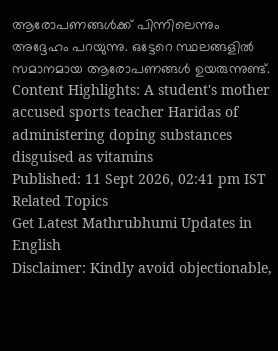ആരോപണങ്ങൾക്ക് പിന്നിലെന്നും അദ്ദേഹം പറയുന്നു. ഒട്ടേറെ സ്ഥലങ്ങളിൽ സമാനമായ ആരോപണങ്ങൾ ഉയരുന്നുണ്ട്.
Content Highlights: A student's mother accused sports teacher Haridas of administering doping substances disguised as vitamins
Published: 11 Sept 2026, 02:41 pm IST
Related Topics
Get Latest Mathrubhumi Updates in English
Disclaimer: Kindly avoid objectionable,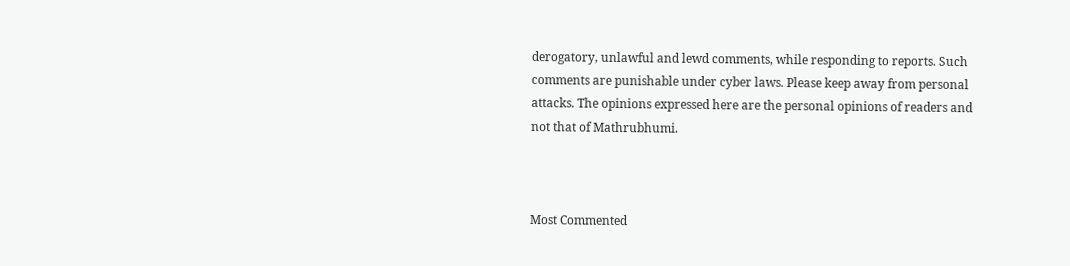derogatory, unlawful and lewd comments, while responding to reports. Such comments are punishable under cyber laws. Please keep away from personal attacks. The opinions expressed here are the personal opinions of readers and not that of Mathrubhumi.



Most Commented